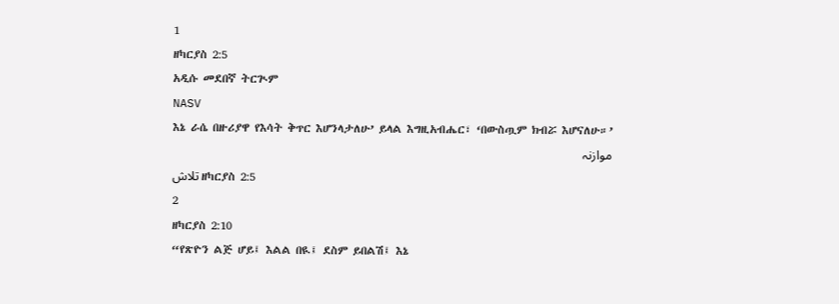1
ዘካርያስ 2:5
አዲሱ መደበኛ ትርጒም
NASV
እኔ ራሴ በዙሪያዋ የእሳት ቅጥር እሆንላታለሁ’ ይላል እግዚአብሔር፣ ‘በውስጧም ክብሯ እሆናለሁ።’
موازنہ
تلاش ዘካርያስ 2:5
2
ዘካርያስ 2:10
“የጽዮን ልጅ ሆይ፤ እልል በዪ፤ ደስም ይበልሽ፤ እኔ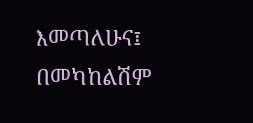እመጣለሁና፤ በመካከልሽም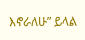እኖራለሁ” ይላል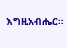እግዚአብሔር።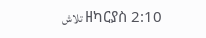تلاش ዘካርያስ 2:10